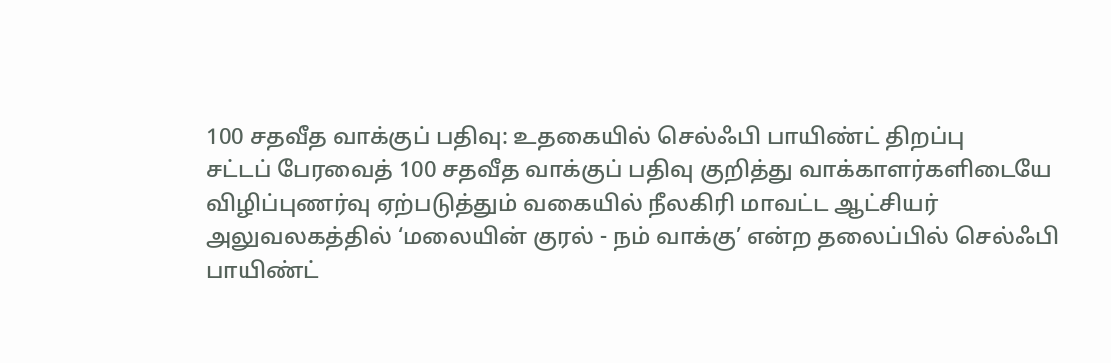100 சதவீத வாக்குப் பதிவு: உதகையில் செல்ஃபி பாயிண்ட் திறப்பு
சட்டப் பேரவைத் 100 சதவீத வாக்குப் பதிவு குறித்து வாக்காளர்களிடையே விழிப்புணர்வு ஏற்படுத்தும் வகையில் நீலகிரி மாவட்ட ஆட்சியர் அலுவலகத்தில் ‘மலையின் குரல் - நம் வாக்கு’ என்ற தலைப்பில் செல்ஃபி பாயிண்ட்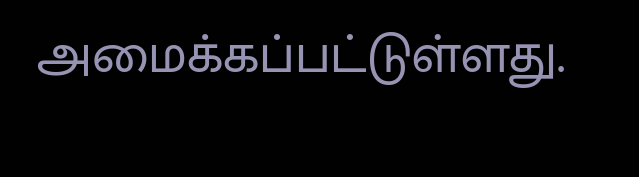அமைக்கப்பட்டுள்ளது.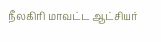நீலகிரி மாவட்ட ஆட்சியர்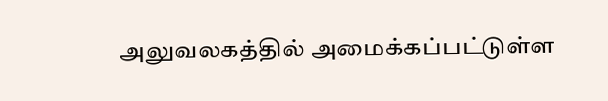அலுவலகத்தில் அமைக்கப்பட்டுள்ள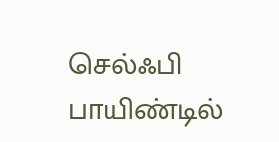செல்ஃபி பாயிண்டில்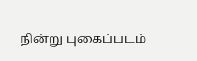நின்று புகைப்படம்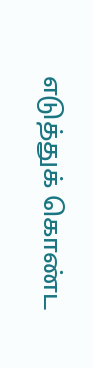எடுத்துக் கொண்ட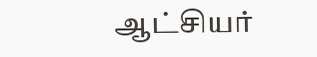ஆட்சியர்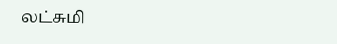லட்சுமி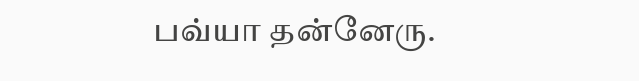பவ்யா தன்னேரு.